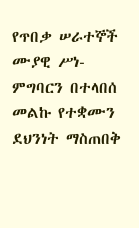የጥበቃ ሠራተኞች ሙያዊ ሥነ-ምግባርን በተላበሰ መልኩ የተቋሙን ደህንነት ማስጠበቅ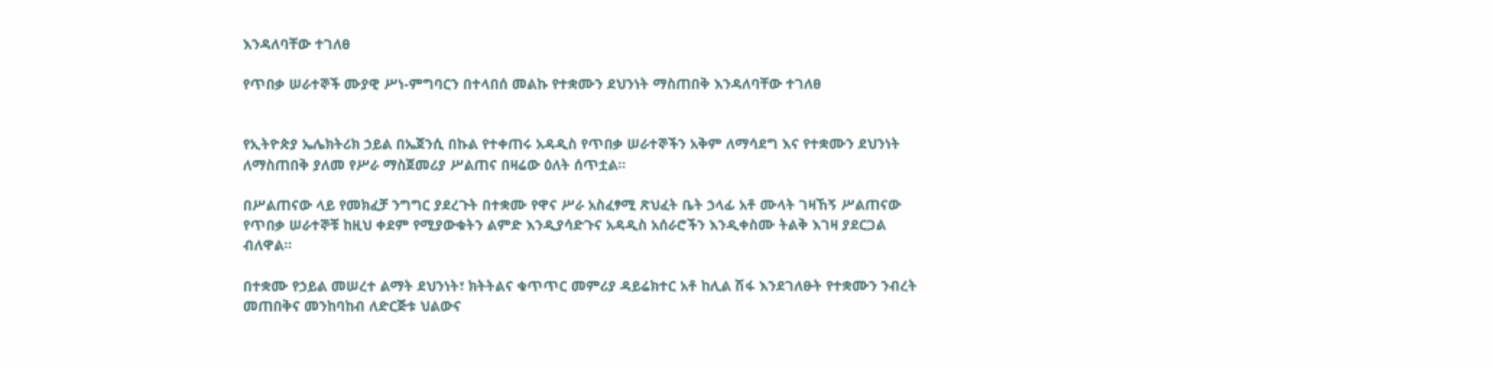እንዳለባቸው ተገለፀ

የጥበቃ ሠራተኞች ሙያዊ ሥነ-ምግባርን በተላበሰ መልኩ የተቋሙን ደህንነት ማስጠበቅ እንዳለባቸው ተገለፀ


የኢትዮጵያ ኤሌክትሪክ ኃይል በኤጀንሲ በኩል የተቀጠሩ አዳዲስ የጥበቃ ሠራተኞችን አቅም ለማሳደግ እና የተቋሙን ደህንነት ለማስጠበቅ ያለመ የሥራ ማስጀመሪያ ሥልጠና በዛሬው ዕለት ሰጥቷል።

በሥልጠናው ላይ የመክፈቻ ንግግር ያደረጉት በተቋሙ የዋና ሥራ አስፈፃሚ ጽህፈት ቤት ኃላፊ አቶ ሙላት ገዛኸኝ ሥልጠናው የጥበቃ ሠራተኞቹ ከዚህ ቀደም የሚያውቁትን ልምድ እንዲያሳድጉና አዳዲስ አሰራሮችን እንዲቀስሙ ትልቅ እገዛ ያደርጋል ብለዋል፡፡

በተቋሙ የኃይል መሠረተ ልማት ደህንነት፣ ክትትልና ቁጥጥር መምሪያ ዳይሬክተር አቶ ከሊል ሽፋ እንደገለፁት የተቋሙን ንብረት መጠበቅና መንከባከብ ለድርጅቱ ህልውና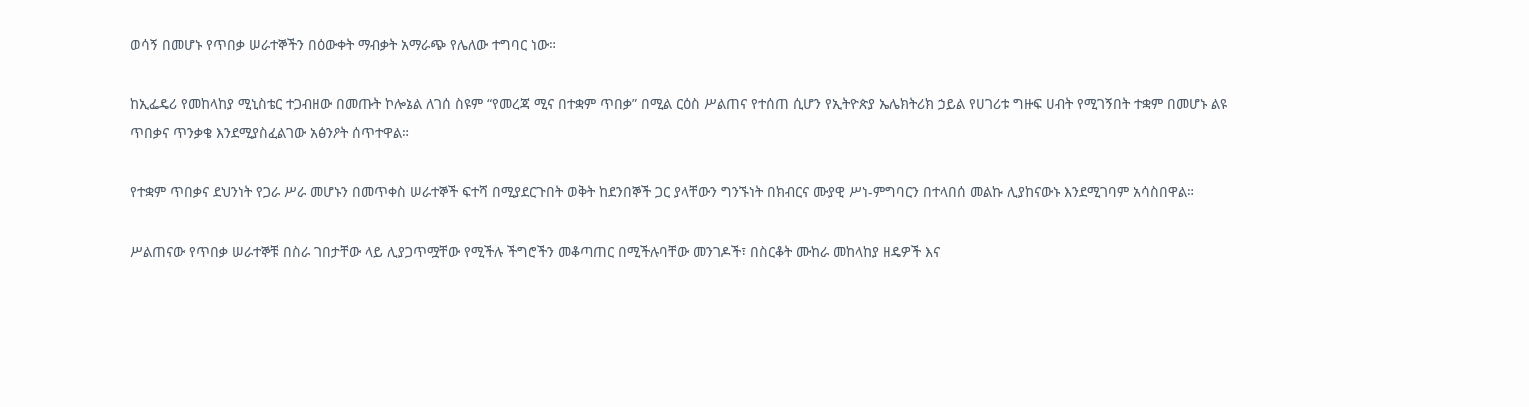ወሳኝ በመሆኑ የጥበቃ ሠራተኞችን በዕውቀት ማብቃት አማራጭ የሌለው ተግባር ነው።

ከኢፌዴሪ የመከላከያ ሚኒስቴር ተጋብዘው በመጡት ኮሎኔል ለገሰ ስዩም “የመረጃ ሚና በተቋም ጥበቃ” በሚል ርዕስ ሥልጠና የተሰጠ ሲሆን የኢትዮጵያ ኤሌክትሪክ ኃይል የሀገሪቱ ግዙፍ ሀብት የሚገኝበት ተቋም በመሆኑ ልዩ ጥበቃና ጥንቃቄ እንደሚያስፈልገው አፅንዖት ሰጥተዋል።

የተቋም ጥበቃና ደህንነት የጋራ ሥራ መሆኑን በመጥቀስ ሠራተኞች ፍተሻ በሚያደርጉበት ወቅት ከደንበኞች ጋር ያላቸውን ግንኙነት በክብርና ሙያዊ ሥነ-ምግባርን በተላበሰ መልኩ ሊያከናውኑ እንደሚገባም አሳስበዋል።

ሥልጠናው የጥበቃ ሠራተኞቹ በስራ ገበታቸው ላይ ሊያጋጥሟቸው የሚችሉ ችግሮችን መቆጣጠር በሚችሉባቸው መንገዶች፣ በስርቆት ሙከራ መከላከያ ዘዴዎች እና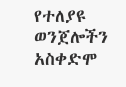የተለያዩ ወንጀሎችን አስቀድሞ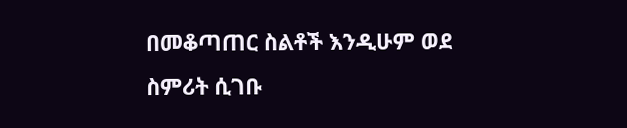በመቆጣጠር ስልቶች እንዲሁም ወደ ስምሪት ሲገቡ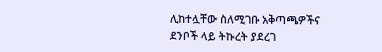ሊከተሏቸው ስለሚገቡ አቅጣጫዎችና ደንቦች ላይ ትኩረት ያደረገ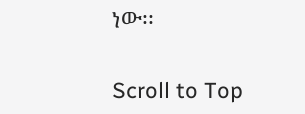ነው፡፡

Scroll to Top